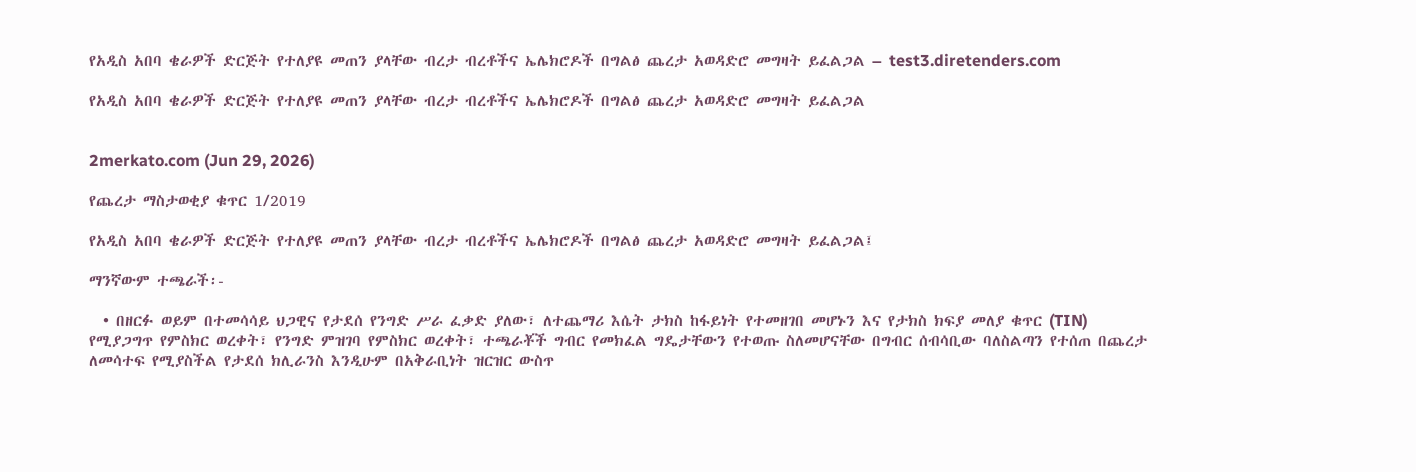የአዲስ አበባ ቄራዎች ድርጅት የተለያዩ መጠን ያላቸው ብረታ ብረቶችና ኤሌክሮዶች በግልፅ ጨረታ አወዳድሮ መግዛት ይፈልጋል – test3.diretenders.com

የአዲስ አበባ ቄራዎች ድርጅት የተለያዩ መጠን ያላቸው ብረታ ብረቶችና ኤሌክሮዶች በግልፅ ጨረታ አወዳድሮ መግዛት ይፈልጋል


2merkato.com (Jun 29, 2026)

የጨረታ ማስታወቂያ ቁጥር 1/2019

የአዲስ አበባ ቄራዎች ድርጅት የተለያዩ መጠን ያላቸው ብረታ ብረቶችና ኤሌክሮዶች በግልፅ ጨረታ አወዳድሮ መግዛት ይፈልጋል፤

ማንኛውም ተጫራች፡-

  • በዘርፉ ወይም በተመሳሳይ ህጋዊና የታደሰ የንግድ ሥራ ፈቃድ ያለው፣ ለተጨማሪ እሴት ታክስ ከፋይነት የተመዘገበ መሆኑን እና የታክስ ክፍያ መለያ ቁጥር (TIN) የሚያጋግጥ የምስክር ወረቀት፣ የንግድ ምዝገባ የምስክር ወረቀት፣ ተጫራቾች ግብር የመክፈል ግዴታቸውን የተወጡ ስለመሆናቸው በግብር ሰብሳቢው ባለስልጣን የተሰጠ በጨረታ ለመሳተፍ የሚያስችል የታደሰ ክሊራንስ እንዲሁም በአቅራቢነት ዝርዝር ውስጥ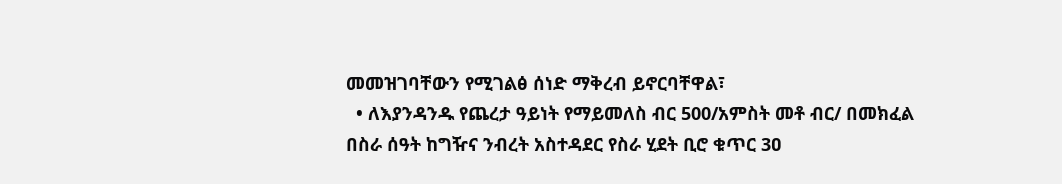መመዝገባቸውን የሚገልፅ ሰነድ ማቅረብ ይኖርባቸዋል፣
  • ለእያንዳንዱ የጨረታ ዓይነት የማይመለስ ብር 500/አምስት መቶ ብር/ በመክፈል በስራ ሰዓት ከግዥና ንብረት አስተዳደር የስራ ሂደት ቢሮ ቁጥር 3ዐ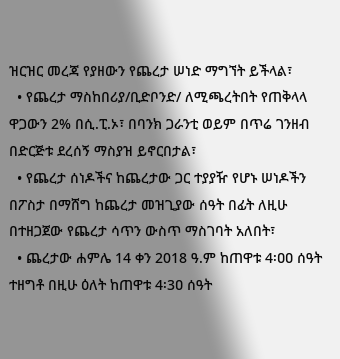ዝርዝር መረጃ የያዘውን የጨረታ ሠነድ ማግኘት ይችላል፣
  • የጨረታ ማስከበሪያ/ቢድቦንድ/ ለሚጫረትበት የጠቅላላ ዋጋውን 2% በሲ.ፒ.ኦ፣ በባንክ ጋራንቲ ወይም በጥሬ ገንዘብ በድርጅቱ ደረሰኝ ማስያዝ ይኖርበታል፣
  • የጨረታ ሰነዶችና ከጨረታው ጋር ተያያዥ የሆኑ ሠነዶችን በፖስታ በማሸግ ከጨረታ መዝጊያው ሰዓት በፊት ለዚሁ በተዘጋጀው የጨረታ ሳጥን ውስጥ ማስገባት አለበት፣
  • ጨረታው ሐምሌ 14 ቀን 2018 ዓ.ም ከጠዋቱ 4፡ዐዐ ሰዓት ተዘግቶ በዚሁ ዕለት ከጠዋቱ 4፡3ዐ ሰዓት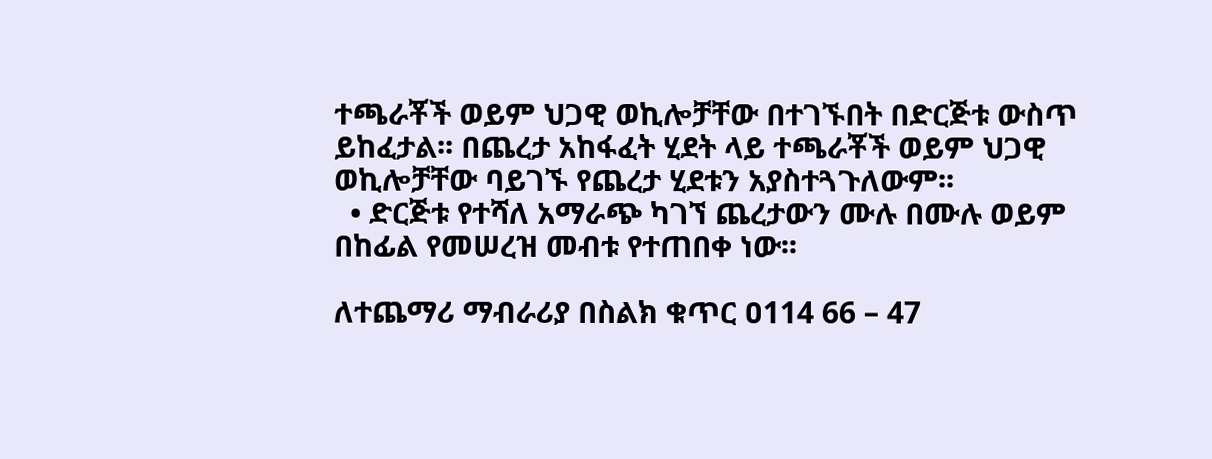ተጫራቾች ወይም ህጋዊ ወኪሎቻቸው በተገኙበት በድርጅቱ ውስጥ ይከፈታል፡፡ በጨረታ አከፋፈት ሂደት ላይ ተጫራቾች ወይም ህጋዊ ወኪሎቻቸው ባይገኙ የጨረታ ሂደቱን አያስተጓጉለውም፡፡
  • ድርጅቱ የተሻለ አማራጭ ካገኘ ጨረታውን ሙሉ በሙሉ ወይም በከፊል የመሠረዝ መብቱ የተጠበቀ ነው፡፡

ለተጨማሪ ማብራሪያ በስልክ ቁጥር ዐ114 66 – 47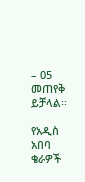– 05 መጠየቅ ይቻላል፡፡

የአዲስ አበባ ቄራዎች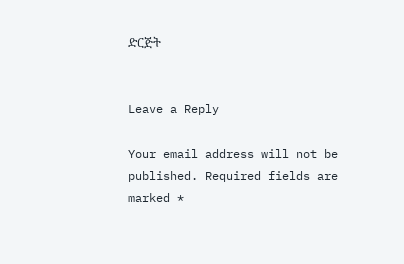ድርጅት


Leave a Reply

Your email address will not be published. Required fields are marked *